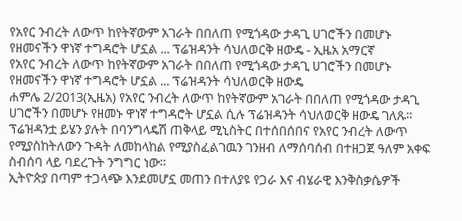የአየር ንብረት ለውጥ ከየትኛውም አገራት በበለጠ የሚጎዳው ታዳጊ ሀገሮችን በመሆኑ የዘመናችን ዋነኛ ተግዳሮት ሆኗል ... ፕሬዝዳንት ሳህለወርቅ ዘውዴ - ኢዜአ አማርኛ
የአየር ንብረት ለውጥ ከየትኛውም አገራት በበለጠ የሚጎዳው ታዳጊ ሀገሮችን በመሆኑ የዘመናችን ዋነኛ ተግዳሮት ሆኗል ... ፕሬዝዳንት ሳህለወርቅ ዘውዴ
ሐምሌ 2/2013(ኢዜአ) የአየር ንብረት ለውጥ ከየትኛውም አገራት በበለጠ የሚጎዳው ታዳጊ ሀገሮችን በመሆኑ የዘመኑ ዋነኛ ተግዳሮት ሆኗል ሲሉ ፕሬዝዳንት ሳህለወርቅ ዘውዴ ገለጹ።
ፕሬዝዳንቷ ይሄን ያሉት በባንግላዴሽ ጠቅላይ ሚኒስትር በተሰበሰበና የአየር ንብረት ለውጥ የሚያስከትለውን ጉዳት ለመከላከል የሚያስፈልገዉን ገንዘብ ለማሰባሰብ በተዘጋጀ ዓለም አቀፍ ስብሰባ ላይ ባደረጉት ንግግር ነው።
ኢትዮጵያ በጣም ተጋላጭ እንደመሆኗ መጠን በተለያዩ የጋራ እና ብሄራዊ እንቅስቃሴዎች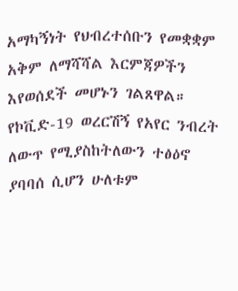አማካኝነት የህብረተሰቡን የመቋቋም አቅም ለማሻሻል እርምጃዎችን እየወሰደች መሆኑን ገልጸዋል።
የኮቪድ-19 ወረርሽኝ የአየር ንብረት ለውጥ የሚያስከትለውን ተፅዕኖ ያባባሰ ሲሆን ሁለቱም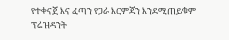የተቀናጀ እና ፈጣን የጋራ እርምጃን እንደሚጠይቁም ፕሬዝዳንት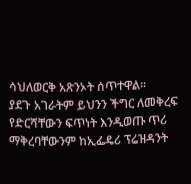ሳህለወርቅ አጽንኦት ሰጥተዋል፡፡
ያደጉ አገራትም ይህንን ችግር ለመቅረፍ የድርሻቸውን ፍጥነት እንዲወጡ ጥሪ ማቅረባቸውንም ከኢፌዴሪ ፕሬዝዳንት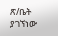ጽ/ቤት ያገኘነው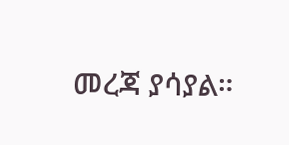መረጃ ያሳያል።